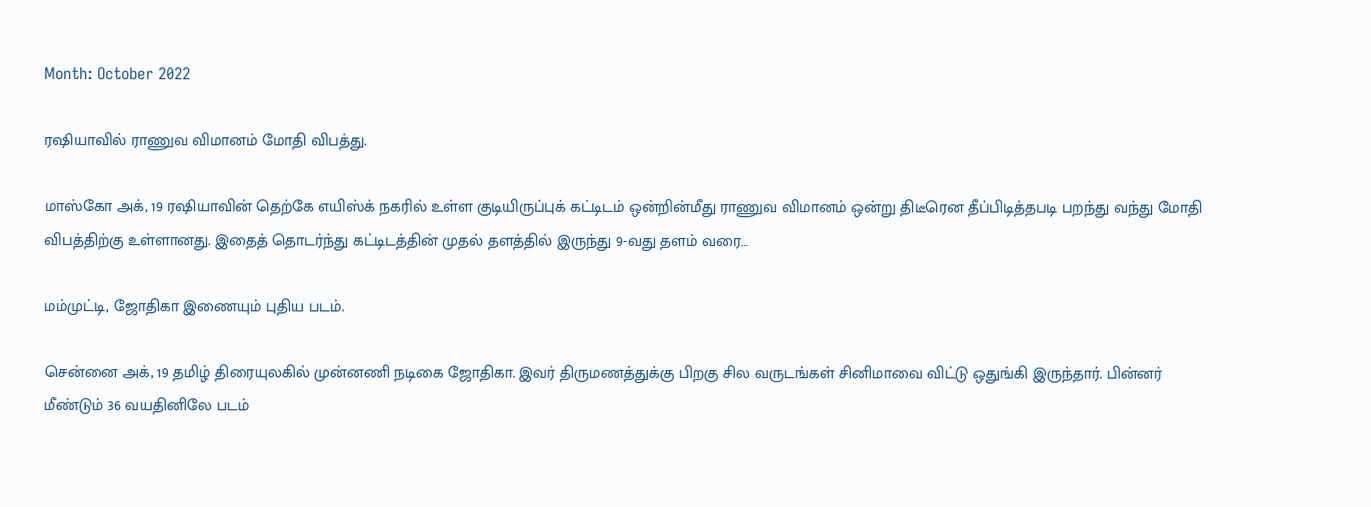Month: October 2022

ரஷியாவில் ராணுவ விமானம் மோதி விபத்து.

மாஸ்கோ அக், 19 ரஷியாவின் தெற்கே எயிஸ்க் நகரில் உள்ள குடியிருப்புக் கட்டிடம் ஒன்றின்மீது ராணுவ விமானம் ஒன்று திடீரென தீப்பிடித்தபடி பறந்து வந்து மோதி விபத்திற்கு உள்ளானது. இதைத் தொடர்ந்து கட்டிடத்தின் முதல் தளத்தில் இருந்து 9-வது தளம் வரை…

மம்முட்டி, ஜோதிகா இணையும் புதிய படம்.

சென்னை அக், 19 தமிழ் திரையுலகில் முன்னணி நடிகை ஜோதிகா. இவர் திருமணத்துக்கு பிறகு சில வருடங்கள் சினிமாவை விட்டு ஒதுங்கி இருந்தார். பின்னர் மீண்டும் 36 வயதினிலே படம்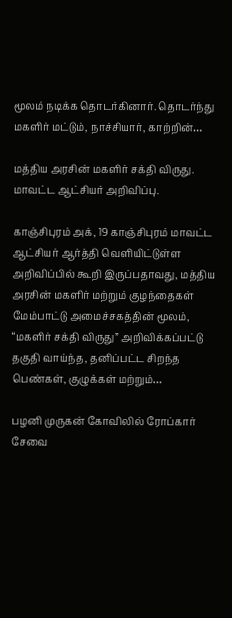மூலம் நடிக்க தொடர்கினார். தொடர்ந்து மகளிர் மட்டும், நாச்சியார், காற்றின்…

மத்திய அரசின் மகளிர் சக்தி விருது. மாவட்ட ஆட்சியர் அறிவிப்பு.

காஞ்சிபுரம் அக், 19 காஞ்சிபுரம் மாவட்ட ஆட்சியர் ஆர்த்தி வெளியிட்டுள்ள அறிவிப்பில் கூறி இருப்பதாவது, மத்திய அரசின் மகளிர் மற்றும் குழந்தைகள் மேம்பாட்டு அமைச்சகத்தின் மூலம், “மகளிர் சக்தி விருது” அறிவிக்கப்பட்டு தகுதி வாய்ந்த, தனிப்பட்ட சிறந்த பெண்கள், குழுக்கள் மற்றும்…

பழனி முருகன் கோவிலில் ரோப்கார் சேவை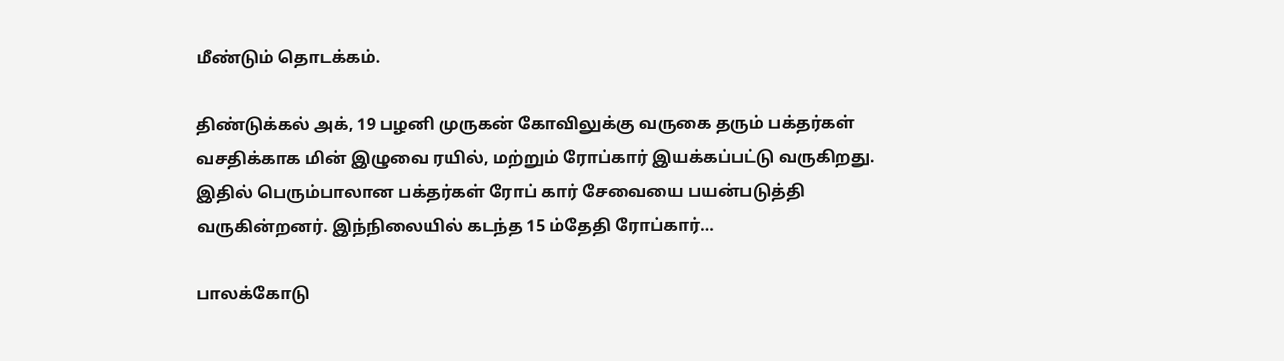மீண்டும் தொடக்கம்.

திண்டுக்கல் அக், 19 பழனி முருகன் கோவிலுக்கு வருகை தரும் பக்தர்கள் வசதிக்காக மின் இழுவை ரயில், மற்றும் ரோப்கார் இயக்கப்பட்டு வருகிறது. இதில் பெரும்பாலான பக்தர்கள் ரோப் கார் சேவையை பயன்படுத்தி வருகின்றனர். இந்நிலையில் கடந்த 15 ம்தேதி ரோப்கார்…

பாலக்கோடு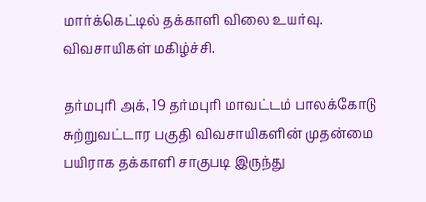மார்க்கெட்டில் தக்காளி விலை உயர்வு. விவசாயிகள் மகிழ்ச்சி.

தர்மபுரி அக், 19 தர்மபுரி மாவட்டம் பாலக்கோடு சுற்றுவட்டார பகுதி விவசாயிகளின் முதன்மை பயிராக தக்காளி சாகுபடி இருந்து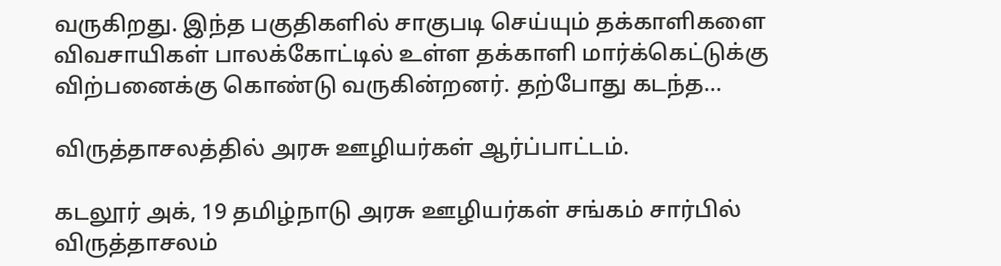வருகிறது. இந்த பகுதிகளில் சாகுபடி செய்யும் தக்காளிகளை விவசாயிகள் பாலக்கோட்டில் உள்ள தக்காளி மார்க்கெட்டுக்கு விற்பனைக்கு கொண்டு வருகின்றனர். தற்போது கடந்த…

விருத்தாசலத்தில் அரசு ஊழியர்கள் ஆர்ப்பாட்டம்.

கடலூர் அக், 19 தமிழ்நாடு அரசு ஊழியர்கள் சங்கம் சார்பில் விருத்தாசலம்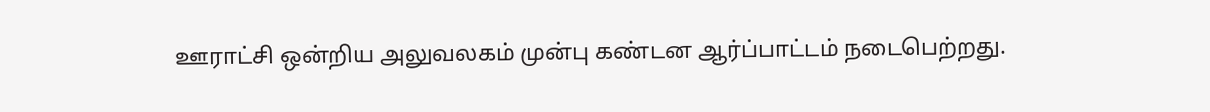ஊராட்சி ஒன்றிய அலுவலகம் முன்பு கண்டன ஆர்ப்பாட்டம் நடைபெற்றது.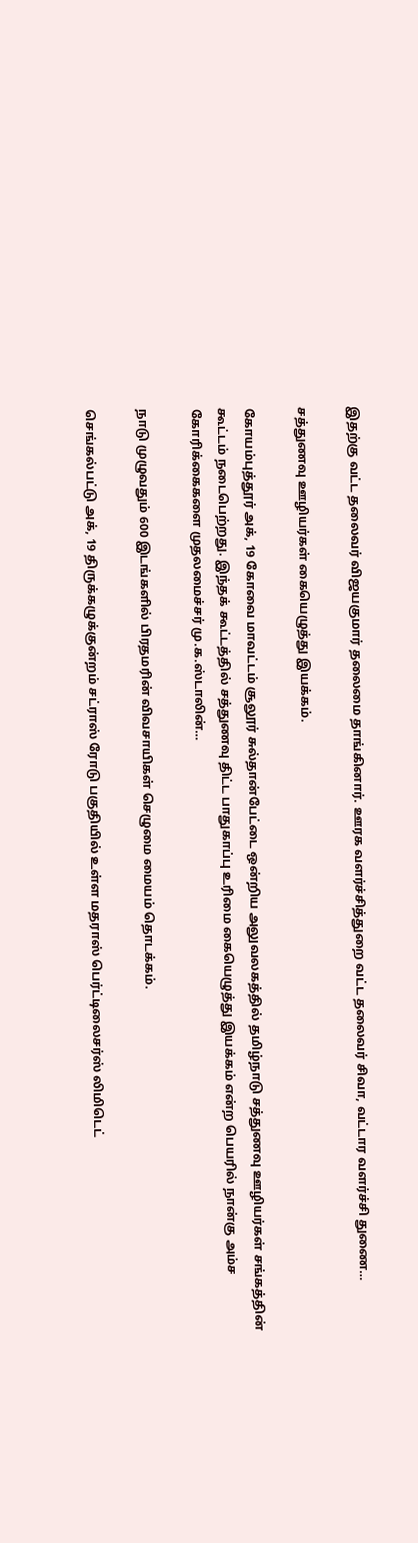இதற்கு வட்ட தலைவர் விஜயகுமார் தலைமை தாங்கினார். ஊரக வளர்ச்சித்துறை வட்ட தலைவர் சிவா, வட்டார வளர்ச்சி துணை…

சத்துணவு ஊழியர்கள் கையெழுத்து இயக்கம்.

கோயம்புத்தூர் அக், 19 கோவை மாவட்டம் சூலூர் சுல்தான்பேட்டை ஒன்றிய அலுவலகத்தில் தமிழ்நாடு சத்துணவு ஊழியர்கள் சங்கத்தின் கூட்டம் நடைபெற்றது. இந்தக் கூட்டத்தில் சத்துணவு திட்ட பாதுகாப்பு உரிமை கையெழுத்து இயக்கம் என்ற பெயரில் நான்கு அம்ச கோரிக்கைகளை முதலமைச்சர் மு.க.ஸ்டாலின்…

நாடு முழுவதும் 600 இடங்களில் பிரதமரின் விவசாயிகள் செழுமை மையம் தொடக்கம்.

செங்கல்பட்டு அக், 19 திருக்கழுக்குன்றம் சட்ராஸ் ரோடு பகுதியில் உள்ள மதராஸ் பெர்ட்டிலைசர்ஸ் லிமிடெட்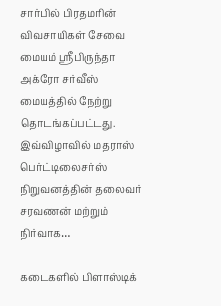சார்பில் பிரதமரின் விவசாயிகள் சேவை மையம் ஸ்ரீபிருந்தா அக்ரோ சர்வீஸ் மையத்தில் நேற்று தொடங்கப்பட்டது. இவ்விழாவில் மதராஸ் பெர்ட்டிலைசர்ஸ் நிறுவனத்தின் தலைவர் சரவணன் மற்றும் நிர்வாக…

கடைகளில் பிளாஸ்டிக்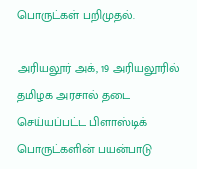பொருட்கள் பறிமுதல்.

அரியலூர் அக், 19 அரியலூரில் தமிழக அரசால் தடை செய்யப்பட்ட பிளாஸ்டிக் பொருட்களின் பயன்பாடு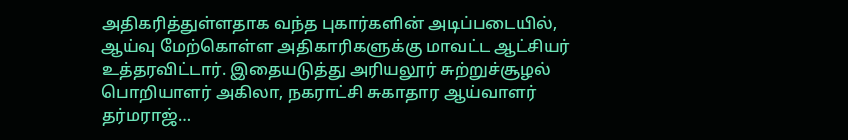அதிகரித்துள்ளதாக வந்த புகார்களின் அடிப்படையில், ஆய்வு மேற்கொள்ள அதிகாரிகளுக்கு மாவட்ட ஆட்சியர் உத்தரவிட்டார். இதையடுத்து அரியலூர் சுற்றுச்சூழல் பொறியாளர் அகிலா, நகராட்சி சுகாதார ஆய்வாளர் தர்மராஜ்…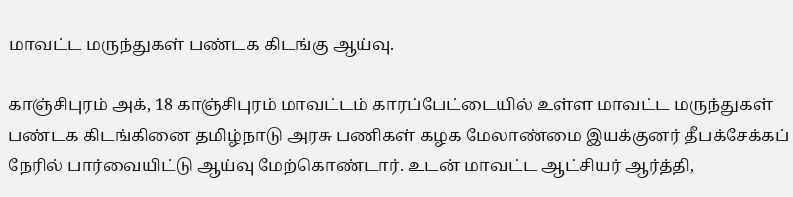மாவட்ட மருந்துகள் பண்டக கிடங்கு ஆய்வு.

காஞ்சிபுரம் அக், 18 காஞ்சிபுரம் மாவட்டம் காரப்பேட்டையில் உள்ள மாவட்ட மருந்துகள் பண்டக கிடங்கினை தமிழ்நாடு அரசு பணிகள் கழக மேலாண்மை இயக்குனர் தீபக்சேக்கப் நேரில் பார்வையிட்டு ஆய்வு மேற்கொண்டார். உடன் மாவட்ட ஆட்சியர் ஆர்த்தி,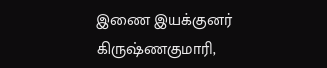இணை இயக்குனர் கிருஷ்ணகுமாரி,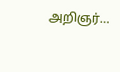அறிஞர்…